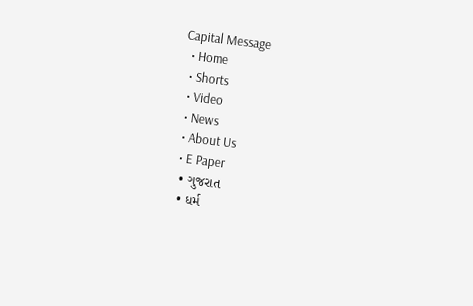Capital Message
  • Home
  • Shorts
  • Video
  • News
  • About Us
  • E Paper
  • ગુજરાત
  • ધર્મ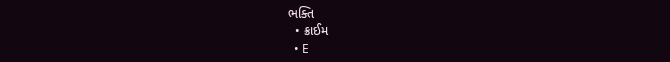ભક્તિ
  • ક્રાઈમ
  • E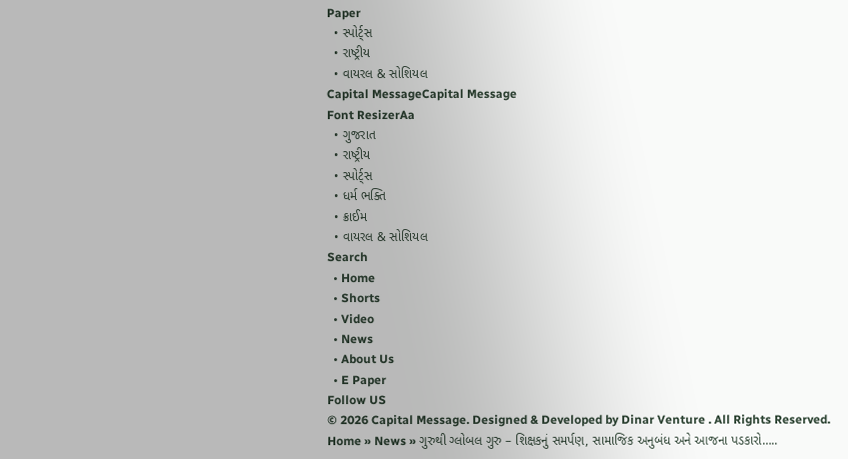Paper
  • સ્પોર્ટ્સ
  • રાષ્ટ્રીય
  • વાયરલ & સોશિયલ
Capital MessageCapital Message
Font ResizerAa
  • ગુજરાત
  • રાષ્ટ્રીય
  • સ્પોર્ટ્સ
  • ધર્મ ભક્તિ
  • ક્રાઈમ
  • વાયરલ & સોશિયલ
Search
  • Home
  • Shorts
  • Video
  • News
  • About Us
  • E Paper
Follow US
© 2026 Capital Message. Designed & Developed by Dinar Venture . All Rights Reserved.
Home » News » ગુરુથી ગ્લોબલ ગુરુ – શિક્ષકનું સમર્પણ, સામાજિક અનુબંધ અને આજના પડકારો…..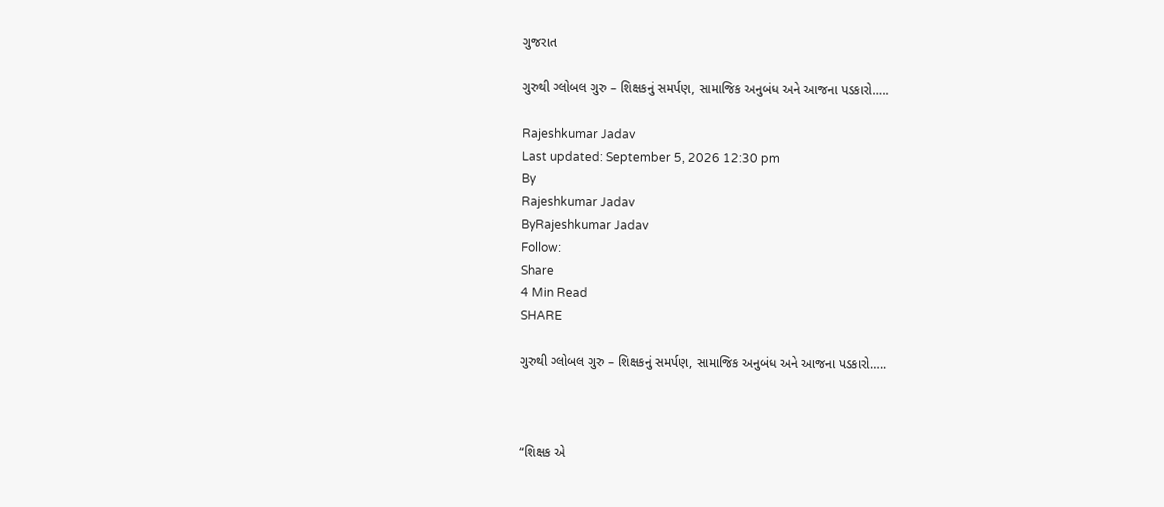ગુજરાત

ગુરુથી ગ્લોબલ ગુરુ – શિક્ષકનું સમર્પણ, સામાજિક અનુબંધ અને આજના પડકારો…..

Rajeshkumar Jadav
Last updated: September 5, 2026 12:30 pm
By
Rajeshkumar Jadav
ByRajeshkumar Jadav
Follow:
Share
4 Min Read
SHARE

ગુરુથી ગ્લોબલ ગુરુ – શિક્ષકનું સમર્પણ, સામાજિક અનુબંધ અને આજના પડકારો…..



“શિક્ષક એ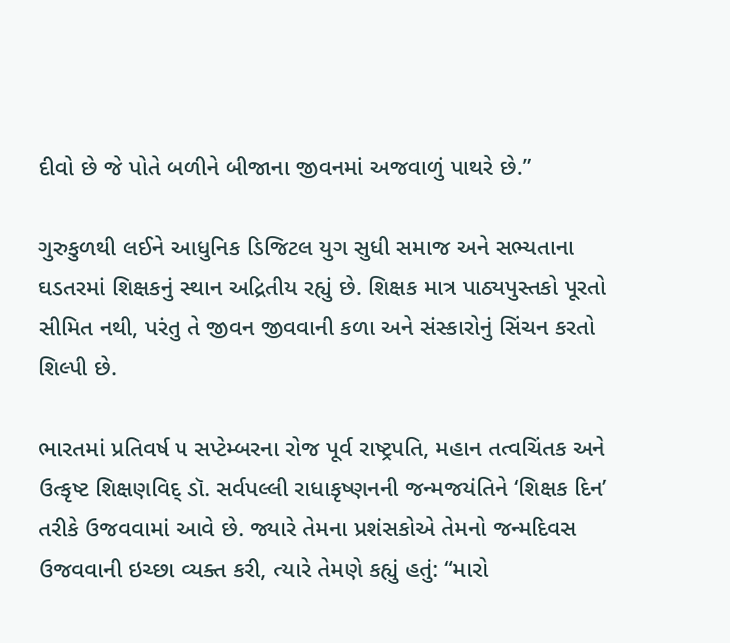દીવો છે જે પોતે બળીને બીજાના જીવનમાં અજવાળું પાથરે છે.”

ગુરુકુળથી લઈને આધુનિક ડિજિટલ યુગ સુધી સમાજ અને સભ્યતાના ઘડતરમાં શિક્ષકનું સ્થાન અદ્રિતીય રહ્યું છે. શિક્ષક માત્ર પાઠ્યપુસ્તકો પૂરતો સીમિત નથી, પરંતુ તે જીવન જીવવાની કળા અને સંસ્કારોનું સિંચન કરતો શિલ્પી છે.

ભારતમાં પ્રતિવર્ષ ૫ સપ્ટેમ્બરના રોજ પૂર્વ રાષ્ટ્રપતિ, મહાન તત્વચિંતક અને ઉત્કૃષ્ટ શિક્ષણવિદ્ ડૉ. સર્વપલ્લી રાધાકૃષ્ણનની જન્મજયંતિને ‘શિક્ષક દિન’ તરીકે ઉજવવામાં આવે છે. જ્યારે તેમના પ્રશંસકોએ તેમનો જન્મદિવસ ઉજવવાની ઇચ્છા વ્યક્ત કરી, ત્યારે તેમણે કહ્યું હતું: “મારો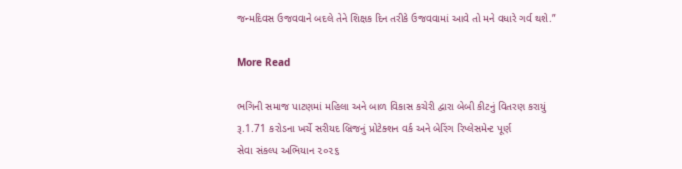જન્મદિવસ ઉજવવાને બદલે તેને શિક્ષક દિન તરીકે ઉજવવામાં આવે તો મને વધારે ગર્વ થશે.”

More Read

ભગિની સમાજ પાટણમાં મહિલા અને બાળ વિકાસ કચેરી દ્વારા બેબી કીટનું વિતરણ કરાયું
રૂ.1.71 કરોડના ખર્ચે સરીયદ બ્રિજનું પ્રોટેક્શન વર્ક અને બેરિંગ રિપ્લેસમેન્ટ પૂર્ણ
સેવા સંકલ્પ અભિયાન ૨૦૨૬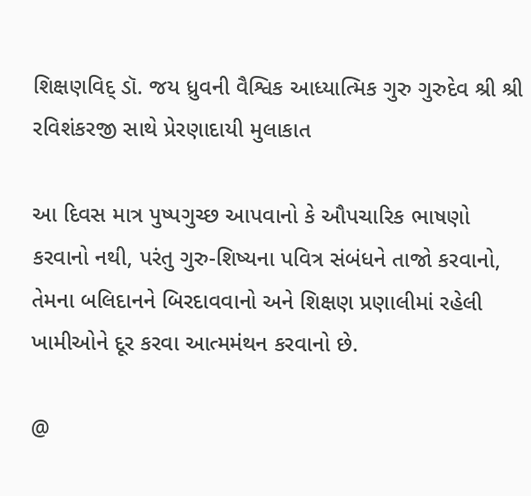શિક્ષણવિદ્ ડૉ. જય ધ્રુવની વૈશ્વિક આધ્યાત્મિક ગુરુ ગુરુદેવ શ્રી શ્રી રવિશંકરજી સાથે પ્રેરણાદાયી મુલાકાત

આ દિવસ માત્ર પુષ્પગુચ્છ આપવાનો કે ઔપચારિક ભાષણો કરવાનો નથી, પરંતુ ગુરુ-શિષ્યના પવિત્ર સંબંધને તાજો કરવાનો, તેમના બલિદાનને બિરદાવવાનો અને શિક્ષણ પ્રણાલીમાં રહેલી ખામીઓને દૂર કરવા આત્મમંથન કરવાનો છે.

@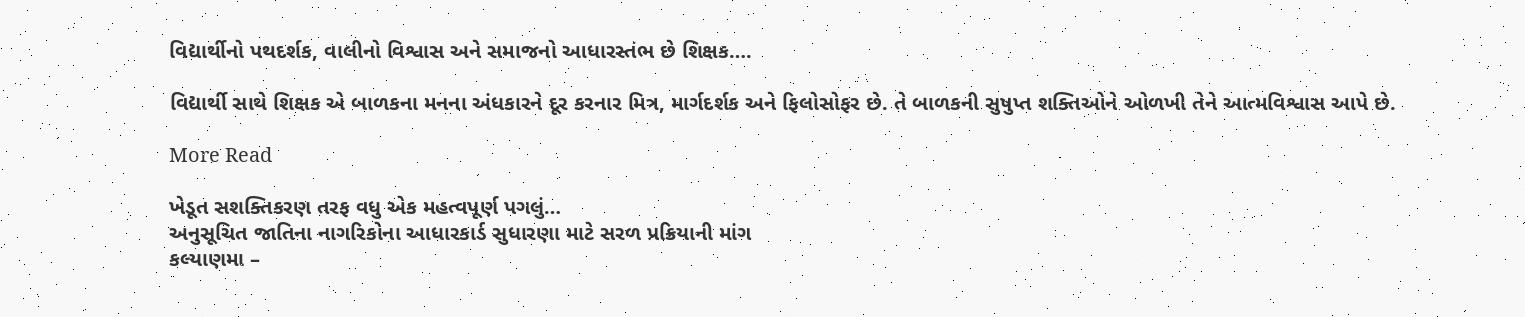વિદ્યાર્થીનો પથદર્શક, વાલીનો વિશ્વાસ અને સમાજનો આધારસ્તંભ છે શિક્ષક….

વિદ્યાર્થી સાથે શિક્ષક એ બાળકના મનના અંધકારને દૂર કરનાર મિત્ર, માર્ગદર્શક અને ફિલોસોફર છે. તે બાળકની સુષુપ્ત શક્તિઓને ઓળખી તેને આત્મવિશ્વાસ આપે છે.

More Read

ખેડૂત સશક્તિકરણ તરફ વધુ એક મહત્વપૂર્ણ પગલું…
અનુસૂચિત જાતિના નાગરિકોના આધારકાર્ડ સુધારણા માટે સરળ પ્રક્રિયાની માંગ
કલ્યાણમા –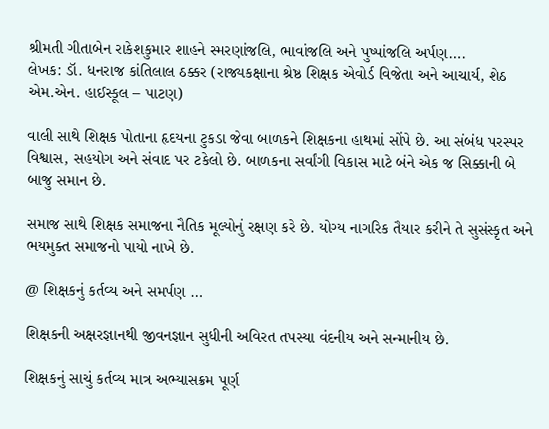શ્રીમતી ગીતાબેન રાકેશકુમાર શાહને સ્મરણાંજલિ, ભાવાંજલિ અને પુષ્પાંજલિ અર્પણ….
લેખક: ડૉ. ધનરાજ કાંતિલાલ ઠક્કર (રાજ્યકક્ષાના શ્રેષ્ઠ શિક્ષક એવોર્ડ વિજેતા અને આચાર્ય, શેઠ એમ.એન. હાઈસ્કૂલ – પાટણ)

વાલી સાથે શિક્ષક પોતાના હૃદયના ટુકડા જેવા બાળકને શિક્ષકના હાથમાં સોંપે છે. આ સંબંધ પરસ્પર વિશ્વાસ, સહયોગ અને સંવાદ પર ટકેલો છે. બાળકના સર્વાંગી વિકાસ માટે બંને એક જ સિક્કાની બે બાજુ સમાન છે.

સમાજ સાથે શિક્ષક સમાજના નૈતિક મૂલ્યોનું રક્ષણ કરે છે. યોગ્ય નાગરિક તૈયાર કરીને તે સુસંસ્કૃત અને ભયમુક્ત સમાજનો પાયો નાખે છે.

@ શિક્ષકનું કર્તવ્ય અને સમર્પણ …

શિક્ષકની અક્ષરજ્ઞાનથી જીવનજ્ઞાન સુધીની અવિરત તપસ્યા વંદનીય અને સન્માનીય છે.

શિક્ષકનું સાચું કર્તવ્ય માત્ર અભ્યાસક્રમ પૂર્ણ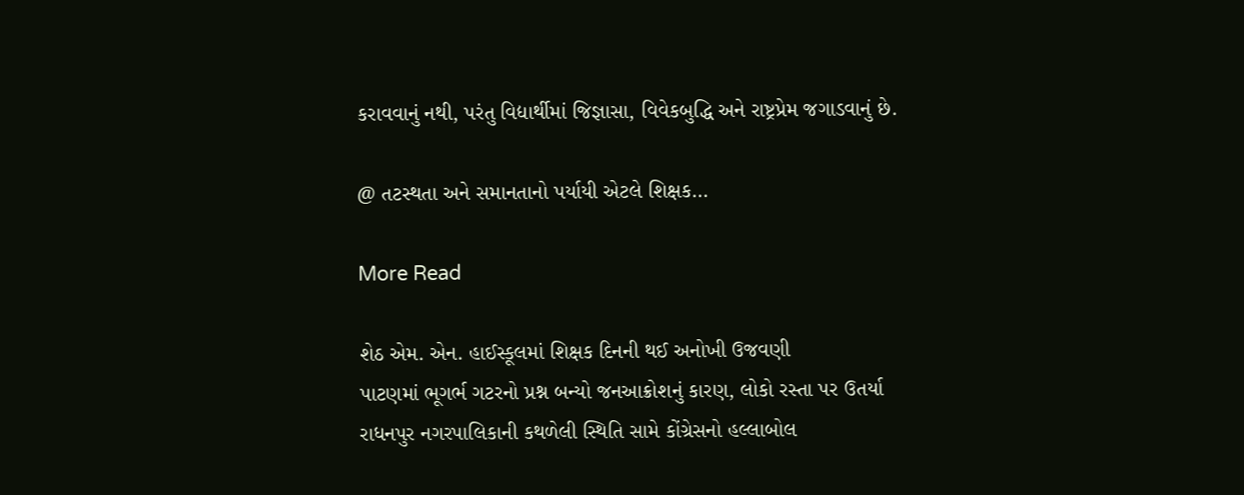કરાવવાનું નથી, પરંતુ વિદ્યાર્થીમાં જિજ્ઞાસા, વિવેકબુદ્ધિ અને રાષ્ટ્રપ્રેમ જગાડવાનું છે.

@ તટસ્થતા અને સમાનતાનો પર્યાયી એટલે શિક્ષક…

More Read

શેઠ એમ. એન. હાઈસ્કૂલમાં શિક્ષક દિનની થઈ અનોખી ઉજવણી
પાટણમાં ભૂગર્ભ ગટરનો પ્રશ્ન બન્યો જનઆક્રોશનું કારણ, લોકો રસ્તા પર ઉતર્યા
રાધનપુર નગરપાલિકાની કથળેલી સ્થિતિ સામે કોંગ્રેસનો હલ્લાબોલ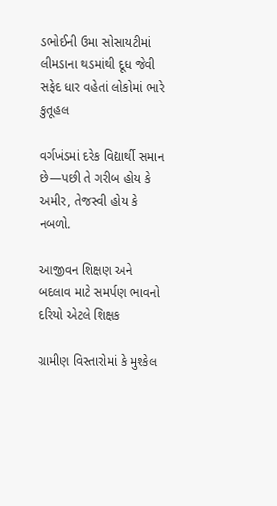ડભોઈની ઉમા સોસાયટીમાં લીમડાના થડમાંથી દૂધ જેવી સફેદ ધાર વહેતાં લોકોમાં ભારે કુતૂહલ

વર્ગખંડમાં દરેક વિદ્યાર્થી સમાન છે—પછી તે ગરીબ હોય કે અમીર, તેજસ્વી હોય કે નબળો.

આજીવન શિક્ષણ અને બદલાવ માટે સમર્પણ ભાવનો દરિયો એટલે શિક્ષક

ગ્રામીણ વિસ્તારોમાં કે મુશ્કેલ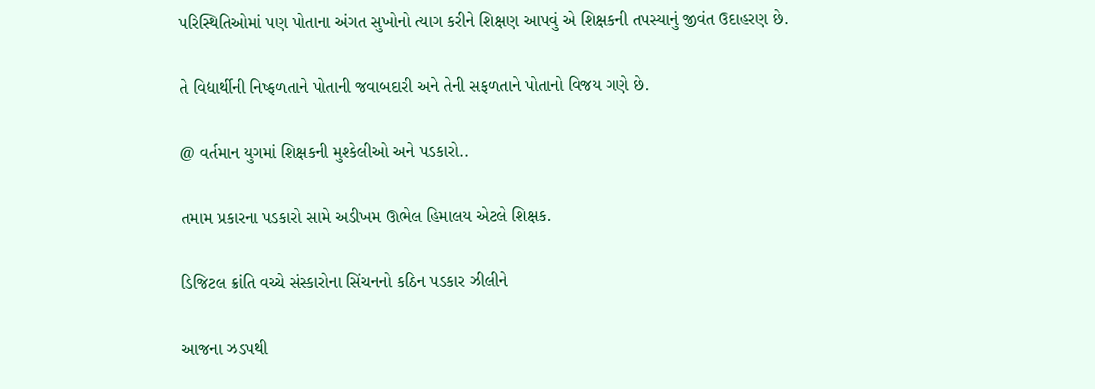પરિસ્થિતિઓમાં પણ પોતાના અંગત સુખોનો ત્યાગ કરીને શિક્ષણ આપવું એ શિક્ષકની તપસ્યાનું જીવંત ઉદાહરણ છે.

તે વિદ્યાર્થીની નિષ્ફળતાને પોતાની જવાબદારી અને તેની સફળતાને પોતાનો વિજય ગણે છે.

@ વર્તમાન યુગમાં શિક્ષકની મુશ્કેલીઓ અને પડકારો..

તમામ પ્રકારના પડકારો સામે અડીખમ ઊભેલ હિમાલય એટલે શિક્ષક.

ડિજિટલ ક્રાંતિ વચ્ચે સંસ્કારોના સિંચનનો કઠિન પડકાર ઝીલીને

આજના ઝડપથી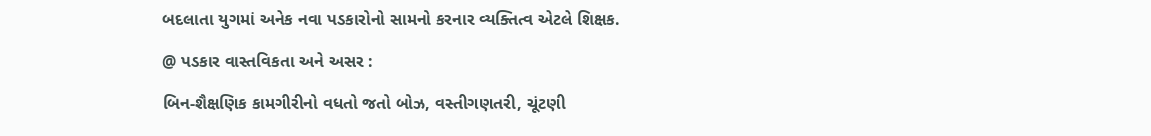બદલાતા યુગમાં અનેક નવા પડકારોનો સામનો કરનાર વ્યક્તિત્વ એટલે શિક્ષક.

@ પડકાર વાસ્તવિકતા અને અસર :

બિન-શૈક્ષણિક કામગીરીનો વધતો જતો બોઝ, વસ્તીગણતરી, ચૂંટણી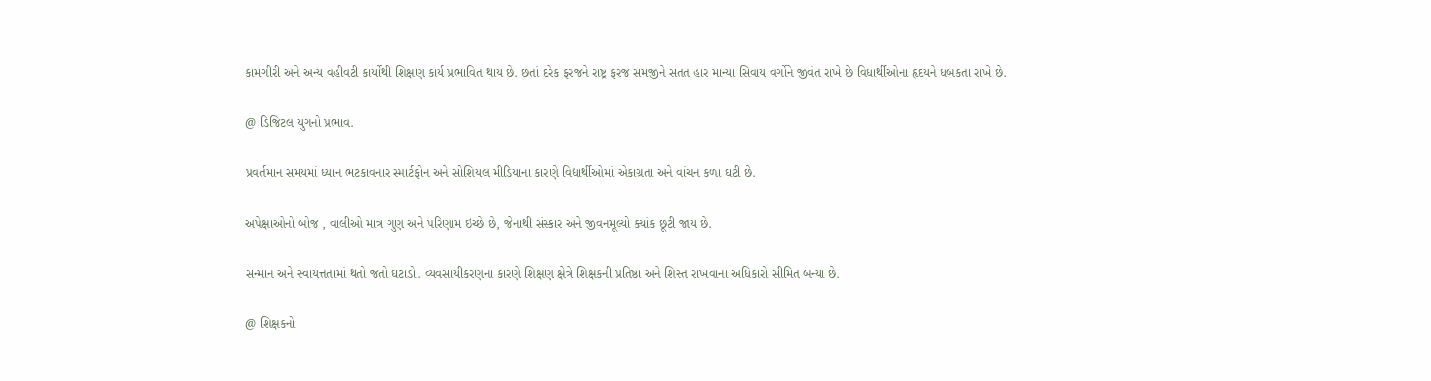કામગીરી અને અન્ય વહીવટી કાર્યોથી શિક્ષણ કાર્ય પ્રભાવિત થાય છે. છતાં દરેક ફરજને રાષ્ટ્ર ફરજ સમજીને સતત હાર માન્યા સિવાય વર્ગોને જીવંત રાખે છે વિધાર્થીઓના હૃદયને ધબકતા રાખે છે.

@ ડિજિટલ યુગનો પ્રભાવ.

પ્રવર્તમાન સમયમાં ધ્યાન ભટકાવનાર સ્માર્ટફોન અને સોશિયલ મીડિયાના કારણે વિદ્યાર્થીઓમાં એકાગ્રતા અને વાંચન કળા ઘટી છે.

અપેક્ષાઓનો બોજ , વાલીઓ માત્ર ગુણ અને પરિણામ ઇચ્છે છે, જેનાથી સંસ્કાર અને જીવનમૂલ્યો ક્યાંક છૂટી જાય છે.

સન્માન અને સ્વાયત્તતામાં થતો જતો ઘટાડો. વ્યવસાયીકરણના કારણે શિક્ષણ ક્ષેત્રે શિક્ષકની પ્રતિષ્ઠા અને શિસ્ત રાખવાના અધિકારો સીમિત બન્યા છે.

@ શિક્ષકનો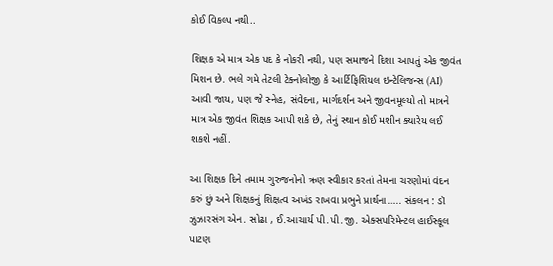કોઈ વિકલ્પ નથી..

શિક્ષક એ માત્ર એક પદ કે નોકરી નથી, પણ સમાજને દિશા આપતું એક જીવંત મિશન છે. ભલે ગમે તેટલી ટેક્નોલોજી કે આર્ટિફિશિયલ ઇન્ટેલિજન્સ (AI) આવી જાય, પણ જે સ્નેહ, સંવેદના, માર્ગદર્શન અને જીવનમૂલ્યો તો માત્રને માત્ર એક જીવંત શિક્ષક આપી શકે છે, તેનું સ્થાન કોઈ મશીન ક્યારેય લઈ શકશે નહીં.

આ શિક્ષક દિને તમામ ગુરુજનોનો ઋણ સ્વીકાર કરતાં તેમના ચરણોમાં વંદન કરું છું અને શિક્ષકનું શિક્ષત્વ અખંડ રાખવા પ્રભુને પ્રાર્થના….. સંકલન : ડૉ ઝુઝારસંગ એન. સોઢા , ઈ.આચાર્ય પી.પી.જી. એક્સપરિમેન્ટલ હાઈસ્કૂલ પાટણ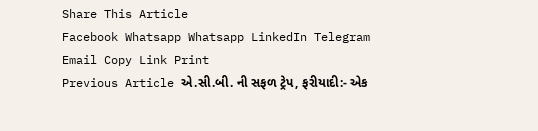Share This Article
Facebook Whatsapp Whatsapp LinkedIn Telegram Email Copy Link Print
Previous Article એ.સી.બી. ની સફળ ટ્રેપ, ફરીયાદી:- એક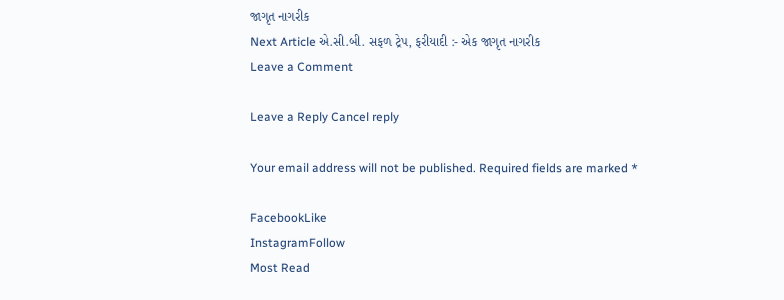જાગૃત નાગરીક
Next Article એ.સી.બી. સફળ ટ્રેપ, ફરીયાદી :- એક જાગૃત નાગરીક
Leave a Comment

Leave a Reply Cancel reply

Your email address will not be published. Required fields are marked *

FacebookLike
InstagramFollow
Most Read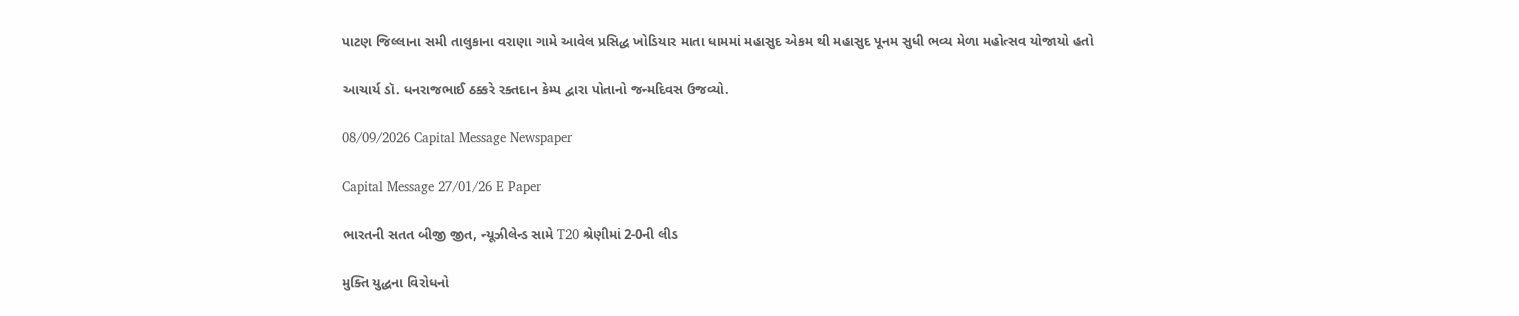પાટણ જિલ્લાના સમી તાલુકાના વરાણા ગામે આવેલ પ્રસિદ્ધ ખોડિયાર માતા ધામમાં મહાસુદ એકમ થી મહાસુદ પૂનમ સુધી ભવ્ય મેળા મહોત્સવ યોજાયો હતો

આચાર્ય ડૉ. ધનરાજભાઈ ઠક્કરે રક્તદાન કેમ્પ દ્વારા પોતાનો જન્મદિવસ ઉજવ્યો.

08/09/2026 Capital Message Newspaper

Capital Message 27/01/26 E Paper

ભારતની સતત બીજી જીત, ન્યૂઝીલેન્ડ સામે T20 શ્રેણીમાં 2-0ની લીડ

મુક્તિ યુદ્ધના વિરોધનો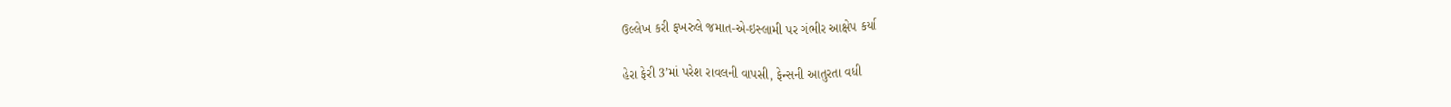ઉલ્લેખ કરી ફખરુલે જમાત-એ-ઇસ્લામી પર ગંભીર આક્ષેપ કર્યા

હેરા ફેરી 3’માં પરેશ રાવલની વાપસી, ફેન્સની આતુરતા વધી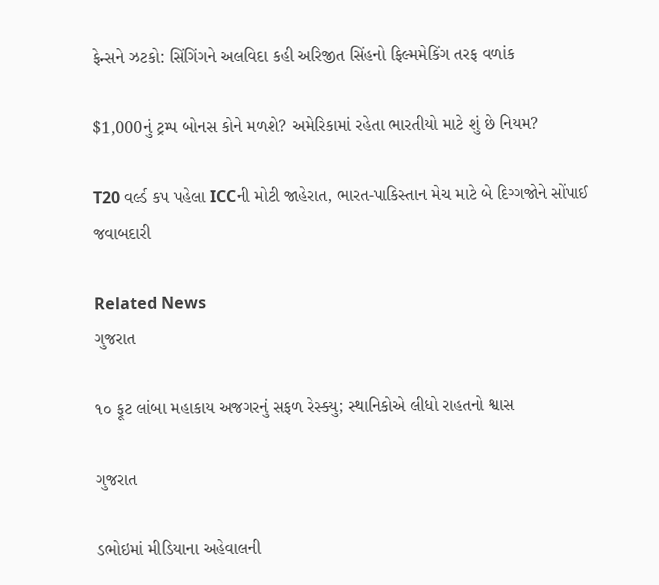ફેન્સને ઝટકો: સિંગિંગને અલવિદા કહી અરિજીત સિંહનો ફિલ્મમેકિંગ તરફ વળાંક

$1,000નું ટ્રમ્પ બોનસ કોને મળશે? અમેરિકામાં રહેતા ભારતીયો માટે શું છે નિયમ?

T20 વર્લ્ડ કપ પહેલા ICCની મોટી જાહેરાત, ભારત-પાકિસ્તાન મેચ માટે બે દિગ્ગજોને સોંપાઈ જવાબદારી

Related News
ગુજરાત

૧૦ ફૂટ લાંબા મહાકાય અજગરનું સફળ રેસ્ક્યુ; સ્થાનિકોએ લીધો રાહતનો શ્વાસ

ગુજરાત

ડભોઇમાં મીડિયાના અહેવાલની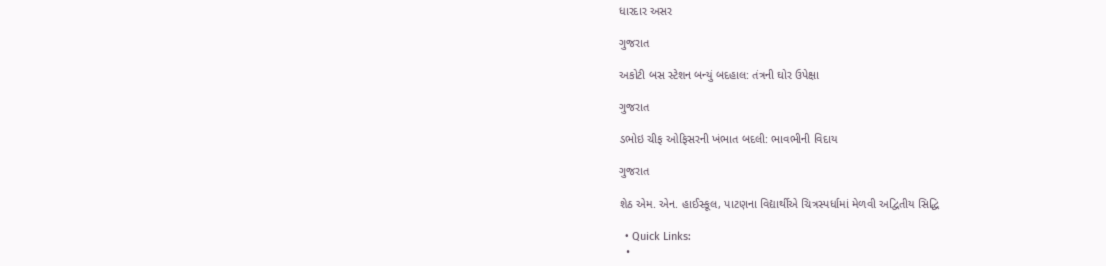ધારદાર અસર

ગુજરાત

અકોટી બસ સ્ટેશન બન્યું બદહાલ: તંત્રની ઘોર ઉપેક્ષા

ગુજરાત

ડભોઇ ચીફ ઓફિસરની ખંભાત બદલી: ભાવભીની વિદાય

ગુજરાત

શેઠ એમ. એન. હાઈસ્કૂલ, પાટણના વિદ્યાર્થીએ ચિત્રસ્પર્ધામાં મેળવી અદ્વિતીય સિદ્ધિ

  • Quick Links:
  •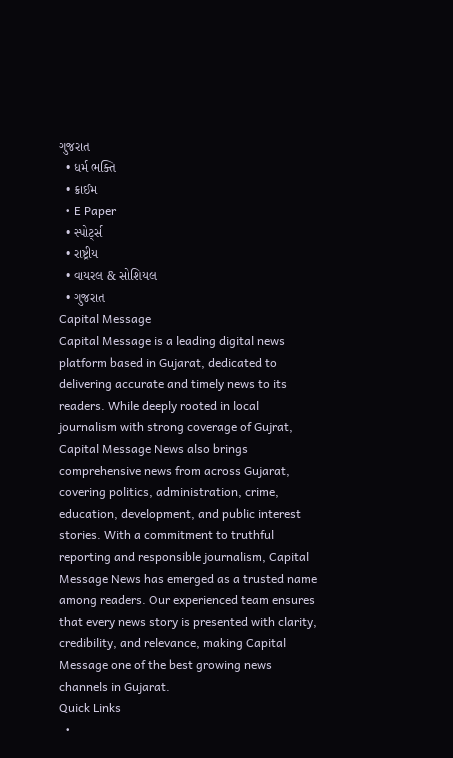ગુજરાત
  • ધર્મ ભક્તિ
  • ક્રાઈમ
  • E Paper
  • સ્પોર્ટ્સ
  • રાષ્ટ્રીય
  • વાયરલ & સોશિયલ
  • ગુજરાત
Capital Message
Capital Message is a leading digital news platform based in Gujarat, dedicated to delivering accurate and timely news to its readers. While deeply rooted in local journalism with strong coverage of Gujrat, Capital Message News also brings comprehensive news from across Gujarat, covering politics, administration, crime, education, development, and public interest stories. With a commitment to truthful reporting and responsible journalism, Capital Message News has emerged as a trusted name among readers. Our experienced team ensures that every news story is presented with clarity, credibility, and relevance, making Capital Message one of the best growing news channels in Gujarat.
Quick Links
  •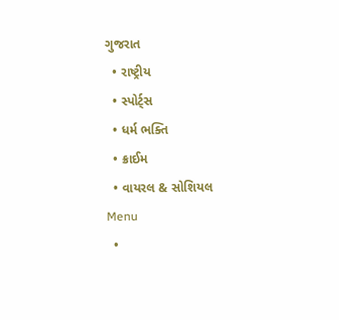ગુજરાત
  • રાષ્ટ્રીય
  • સ્પોર્ટ્સ
  • ધર્મ ભક્તિ
  • ક્રાઈમ
  • વાયરલ & સોશિયલ
Menu
  •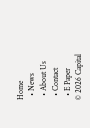Home
  • News
  • About Us
  • Contact
  • E Paper
© 2026 Capital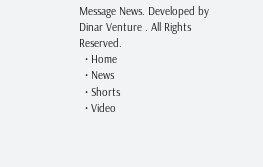Message News. Developed by Dinar Venture . All Rights Reserved.
  • Home
  • News
  • Shorts
  • Video